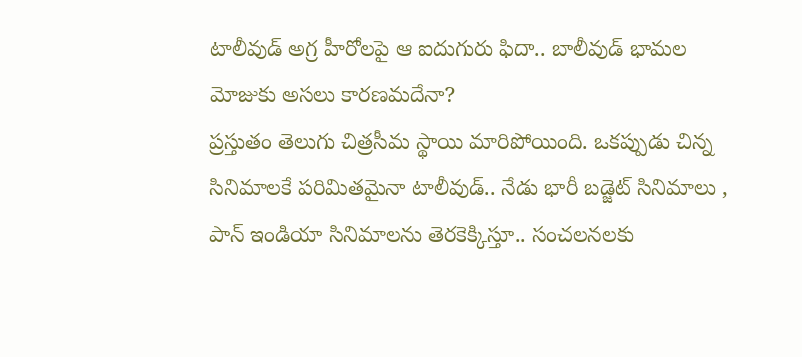టాలీవుడ్ అగ్ర హీరోలపై ఆ ఐదుగురు ఫిదా.. బాలీవుడ్ భామల మోజుకు అసలు కారణమదేనా?
ప్రస్తుతం తెలుగు చిత్రసీమ స్థాయి మారిపోయింది. ఒకప్పుడు చిన్న సినిమాలకే పరిమితమైనా టాలీవుడ్.. నేడు భారీ బడ్జెట్ సినిమాలు , పాన్ ఇండియా సినిమాలను తెరకెక్కిస్తూ.. సంచలనలకు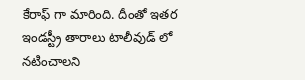కేరాఫ్ గా మారింది. దీంతో ఇతర ఇండస్ట్రీ తారాలు టాలీవుడ్ లో నటించాలని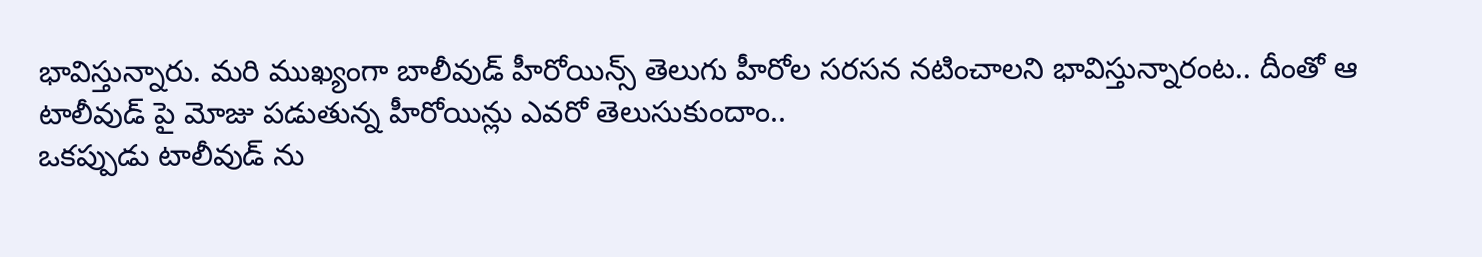భావిస్తున్నారు. మరి ముఖ్యంగా బాలీవుడ్ హీరోయిన్స్ తెలుగు హీరోల సరసన నటించాలని భావిస్తున్నారంట.. దీంతో ఆ టాలీవుడ్ పై మోజు పడుతున్న హీరోయిన్లు ఎవరో తెలుసుకుందాం..
ఒకప్పుడు టాలీవుడ్ ను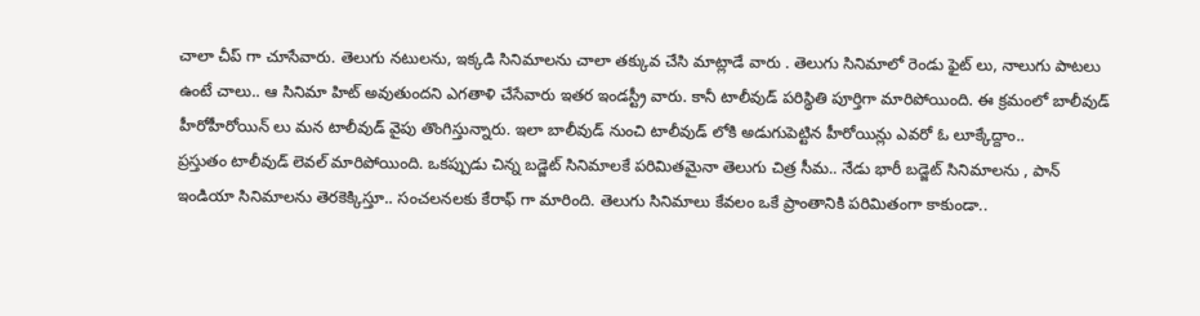చాలా చీప్ గా చూసేవారు. తెలుగు నటులను, ఇక్కడి సినిమాలను చాలా తక్కువ చేసి మాట్లాడే వారు . తెలుగు సినిమాలో రెండు ఫైట్ లు, నాలుగు పాటలు ఉంటే చాలు.. ఆ సినిమా హిట్ అవుతుందని ఎగతాళి చేసేవారు ఇతర ఇండస్ట్రీ వారు. కానీ టాలీవుడ్ పరిస్థితి పూర్తిగా మారిపోయింది. ఈ క్రమంలో బాలీవుడ్ హీరోహీరోయిన్ లు మన టాలీవుడ్ వైపు తొంగిస్తున్నారు. ఇలా బాలీవుడ్ నుంచి టాలీవుడ్ లోకి అడుగుపెట్టిన హీరోయిన్లు ఎవరో ఓ లూక్కేద్దాం..
ప్రస్తుతం టాలీవుడ్ లెవల్ మారిపోయింది. ఒకప్పుడు చిన్న బడ్జెట్ సినిమాలకే పరిమితమైనా తెలుగు చిత్ర సీమ.. నేడు భారీ బడ్జెట్ సినిమాలను , పాన్ ఇండియా సినిమాలను తెరకెక్కిస్తూ.. సంచలనలకు కేరాఫ్ గా మారింది. తెలుగు సినిమాలు కేవలం ఒకే ప్రాంతానికి పరిమితంగా కాకుండా..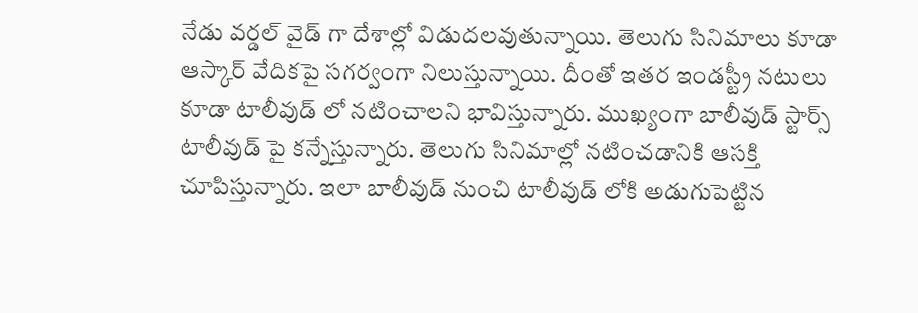నేడు వర్డల్ వైడ్ గా దేశాల్లో విడుదలవుతున్నాయి. తెలుగు సినిమాలు కూడా ఆస్కార్ వేదికపై సగర్వంగా నిలుస్తున్నాయి. దీంతో ఇతర ఇండస్ట్రీ నటులు కూడా టాలీవుడ్ లో నటించాలని భావిస్తున్నారు. ముఖ్యంగా బాలీవుడ్ స్టార్స్ టాలీవుడ్ పై కన్నేస్తున్నారు. తెలుగు సినిమాల్లో నటించడానికి ఆసక్తి చూపిస్తున్నారు. ఇలా బాలీవుడ్ నుంచి టాలీవుడ్ లోకి అడుగుపెట్టిన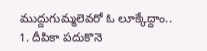ముద్దుగుమ్మలెవరో ఓ లూక్కేద్దాం..
1. దీపికా పదుకొనె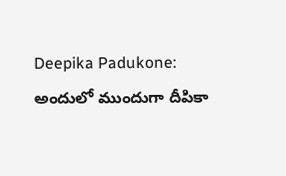Deepika Padukone:
అందులో ముందుగా దీపికా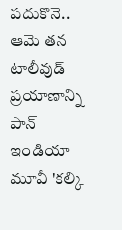పదుకొనె.. ఆమె తన టాలీవుడ్ ప్రయాణాన్ని పాన్ ఇండియా మూవీ 'కల్కి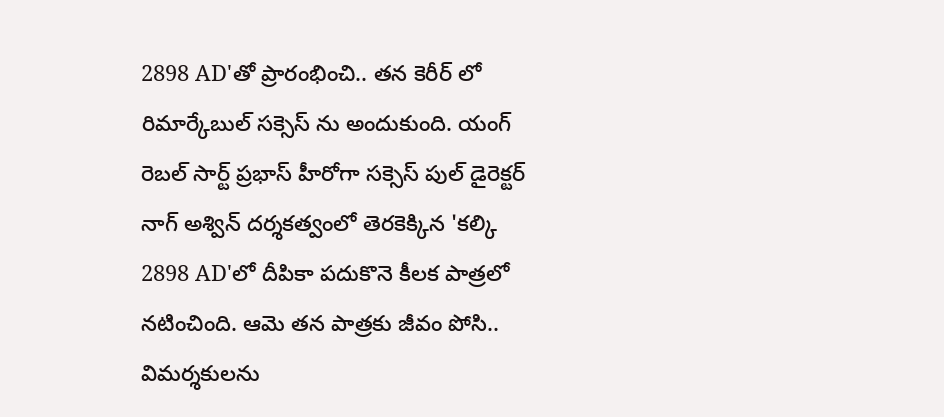2898 AD'తో ప్రారంభించి.. తన కెరీర్ లో రిమార్కేబుల్ సక్సెస్ ను అందుకుంది. యంగ్ రెబల్ సార్ట్ ప్రభాస్ హీరోగా సక్సెస్ పుల్ డైరెక్టర్ నాగ్ అశ్విన్ దర్శకత్వంలో తెరకెక్కిన 'కల్కి 2898 AD'లో దీపికా పదుకొనె కీలక పాత్రలో నటించింది. ఆమె తన పాత్రకు జీవం పోసి.. విమర్శకులను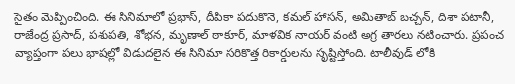సైతం మెప్పించింది. ఈ సినిమాలో ప్రభాస్, దీపికా పదుకొనె, కమల్ హాసన్, అమితాబ్ బచ్చన్, దిశా పటానీ, రాజేంద్ర ప్రసాద్, పశుపతి, శోభన, మృణాల్ ఠాకూర్, మాళవిక నాయర్ వంటి అగ్ర తారలు నటించారు. ప్రపంచ వ్యాప్తంగా పలు భాషల్లో విడుదలైన ఈ సినిమా సరికొత్త రికార్డులను సృష్టిస్తోంది. టాలీవుడ్ లోకి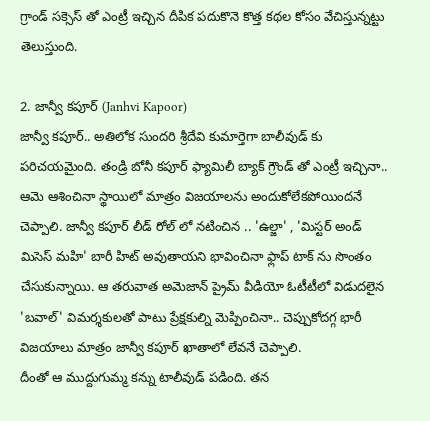గ్రాండ్ సక్సెస్ తో ఎంట్రీ ఇచ్చిన దీపిక పదుకొనె కొత్త కథల కోసం వేచిస్తున్నట్టు తెలుస్తుంది.

2. జాన్వీ కపూర్ (Janhvi Kapoor)
జాన్వీ కపూర్.. అతిలోక సుందరి శ్రీదేవి కుమార్తెగా బాలీవుడ్ కు పరిచయమైంది. తండ్రి బోనీ కపూర్ ఫ్యామిలీ బ్యాక్ గ్రౌండ్ తో ఎంట్రీ ఇచ్చినా.. ఆమె ఆశించినా స్థాయిలో మాత్రం విజయాలను అందుకోలేకపోయిందనే చెప్పాలి. జాన్వీ కపూర్ లీడ్ రోల్ లో నటించిన .. 'ఉల్జా' , 'మిస్టర్ అండ్ మిసెస్ మహి' బారీ హిట్ అవుతాయని భావించినా ఫ్లాప్ టాక్ ను సొంతం చేసుకున్నాయి. ఆ తరువాత అమెజాన్ ప్రైమ్ వీడియో ఓటీటీలో విడుదలైన 'బవాల్' విమర్శకులతో పాటు ప్రేక్షకుల్ని మెప్పించినా.. చెప్పుకోదగ్గ భారీ విజయాలు మాత్రం జాన్వీ కపూర్ ఖాతాలో లేవనే చెప్పాలి.
దీంతో ఆ ముద్దుగుమ్మ కన్ను టాలీవుడ్ పడింది. తన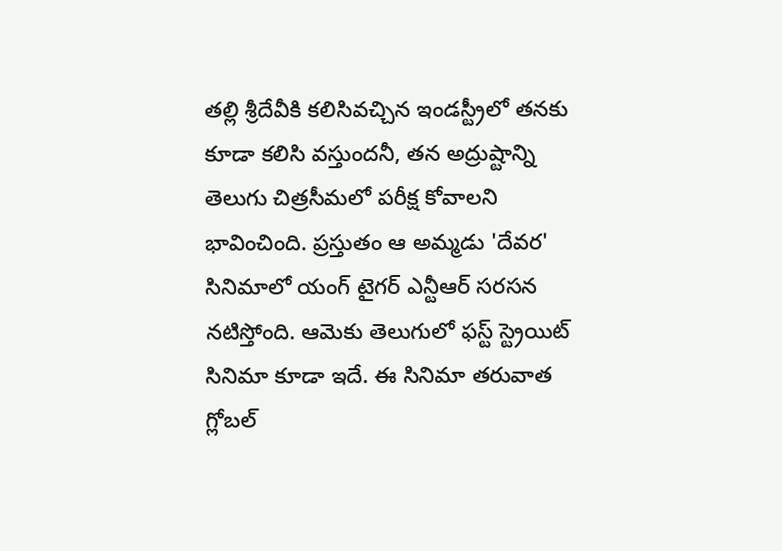తల్లి శ్రీదేవీకి కలిసివచ్చిన ఇండస్ట్రీలో తనకు కూడా కలిసి వస్తుందనీ, తన అద్రుష్టాన్ని తెలుగు చిత్రసీమలో పరీక్ష కోవాలని భావించింది. ప్రస్తుతం ఆ అమ్మడు 'దేవర' సినిమాలో యంగ్ టైగర్ ఎన్టీఆర్ సరసన నటిస్తోంది. ఆమెకు తెలుగులో ఫస్ట్ స్ట్రెయిట్ సినిమా కూడా ఇదే. ఈ సినిమా తరువాత గ్లోబల్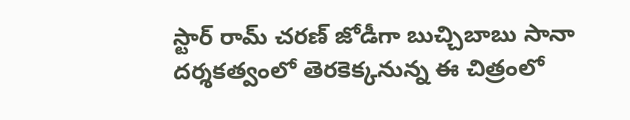స్టార్ రామ్ చరణ్ జోడీగా బుచ్చిబాబు సానా దర్శకత్వంలో తెరకెక్కనున్న ఈ చిత్రంలో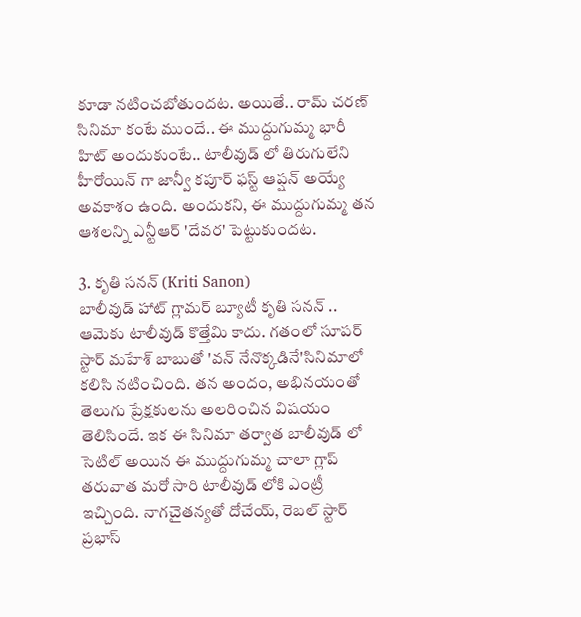కూడా నటించబోతుందట. అయితే.. రామ్ చరణ్ సినిమా కంటే ముందే.. ఈ ముద్దుగుమ్మ భారీ హిట్ అందుకుంటే.. టాలీవుడ్ లో తిరుగులేని హీరోయిన్ గా జాన్వీ కపూర్ ఫస్ట్ ఆప్షన్ అయ్యే అవకాశం ఉంది. అందుకని, ఈ ముద్దుగుమ్మ తన ఆశలన్ని ఎన్టీఆర్ 'దేవర' పెట్టుకుందట.

3. కృతి సనన్ (Kriti Sanon)
బాలీవుడ్ హాట్ గ్లామర్ బ్యూటీ కృతి సనన్ .. ఆమెకు టాలీవుడ్ కొత్తేమి కాదు. గతంలో సూపర్ స్టార్ మహేశ్ బాబుతో 'వన్ నేనొక్కడినే'సినిమాలో కలిసి నటించింది. తన అందం, అభినయంతో తెలుగు ప్రేక్షకులను అలరించిన విషయం తెలిసిందే. ఇక ఈ సినిమా తర్వాత బాలీవుడ్ లో సెటిల్ అయిన ఈ ముద్దుగుమ్మ చాలా గ్లాప్ తరువాత మరో సారి టాలీవుడ్ లోకి ఎంట్రీ ఇచ్చింది. నాగచైతన్యతో దోచేయ్, రెబల్ స్టార్ ప్రభాస్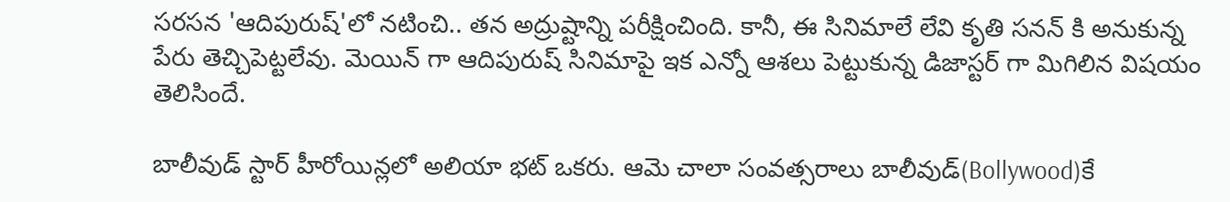సరసన 'ఆదిపురుష్'లో నటించి.. తన అద్రుష్టాన్ని పరీక్షించింది. కానీ, ఈ సినిమాలే లేవి కృతి సనన్ కి అనుకున్న పేరు తెచ్చిపెట్టలేవు. మెయిన్ గా ఆదిపురుష్ సినిమాపై ఇక ఎన్నో ఆశలు పెట్టుకున్న డిజాస్టర్ గా మిగిలిన విషయం తెలిసిందే.

బాలీవుడ్ స్టార్ హీరోయిన్లలో అలియా భట్ ఒకరు. ఆమె చాలా సంవత్సరాలు బాలీవుడ్(Bollywood)కే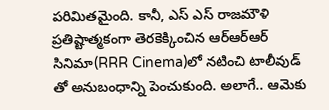పరిమితమైంది. కానీ, ఎస్ ఎస్ రాజమౌళి ప్రతిష్టాత్మకంగా తెరకెక్కించిన ఆర్ఆర్ఆర్ సినిమా(RRR Cinema)లో నటించి టాలీవుడ్ తో అనుబంధాన్ని పెంచుకుంది. అలాగే.. ఆమెకు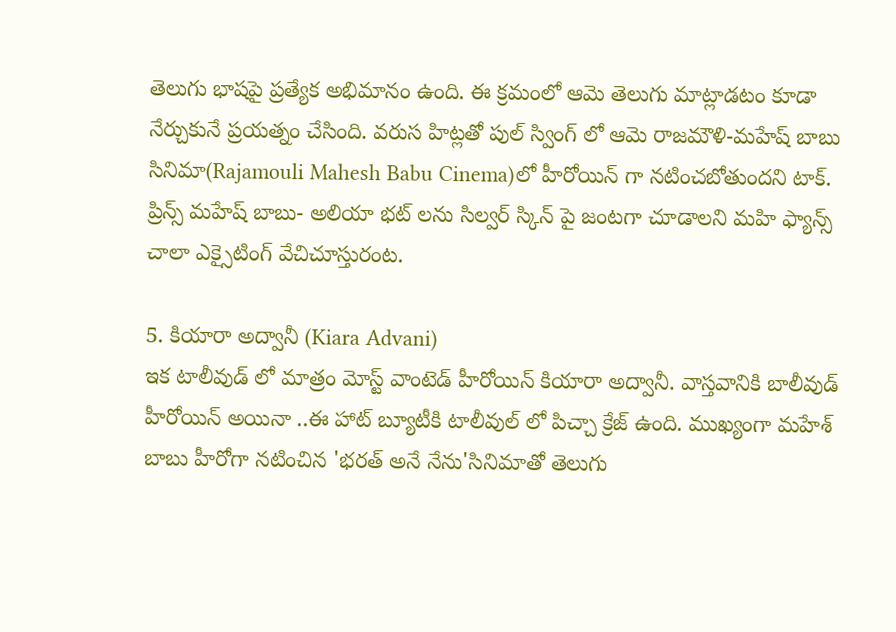తెలుగు భాషపై ప్రత్యేక అభిమానం ఉంది. ఈ క్రమంలో ఆమె తెలుగు మాట్లాడటం కూడా నేర్చుకునే ప్రయత్నం చేసింది. వరుస హిట్లతో పుల్ స్వింగ్ లో ఆమె రాజమౌళి-మహేష్ బాబు సినిమా(Rajamouli Mahesh Babu Cinema)లో హీరోయిన్ గా నటించబోతుందని టాక్. ప్రిన్స్ మహేష్ బాబు- అలియా భట్ లను సిల్వర్ స్కిన్ పై జంటగా చూడాలని మహి ఫ్యాన్స్ చాలా ఎక్సైటింగ్ వేచిచూస్తురంట.

5. కియారా అద్వానీ (Kiara Advani)
ఇక టాలీవుడ్ లో మాత్రం మోస్ట్ వాంటెడ్ హీరోయిన్ కియారా అద్వానీ. వాస్తవానికి బాలీవుడ్ హీరోయిన్ అయినా ..ఈ హాట్ బ్యూటీకి టాలీవుల్ లో పిచ్చా క్రేజ్ ఉంది. ముఖ్యంగా మహేశ్ బాబు హీరోగా నటించిన 'భరత్ అనే నేను'సినిమాతో తెలుగు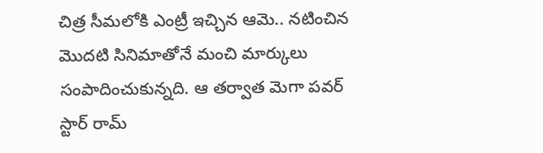చిత్ర సీమలోకి ఎంట్రీ ఇచ్చిన ఆమె.. నటించిన మొదటి సినిమాతోనే మంచి మార్కులు సంపాదించుకున్నది. ఆ తర్వాత మెగా పవర్ స్టార్ రామ్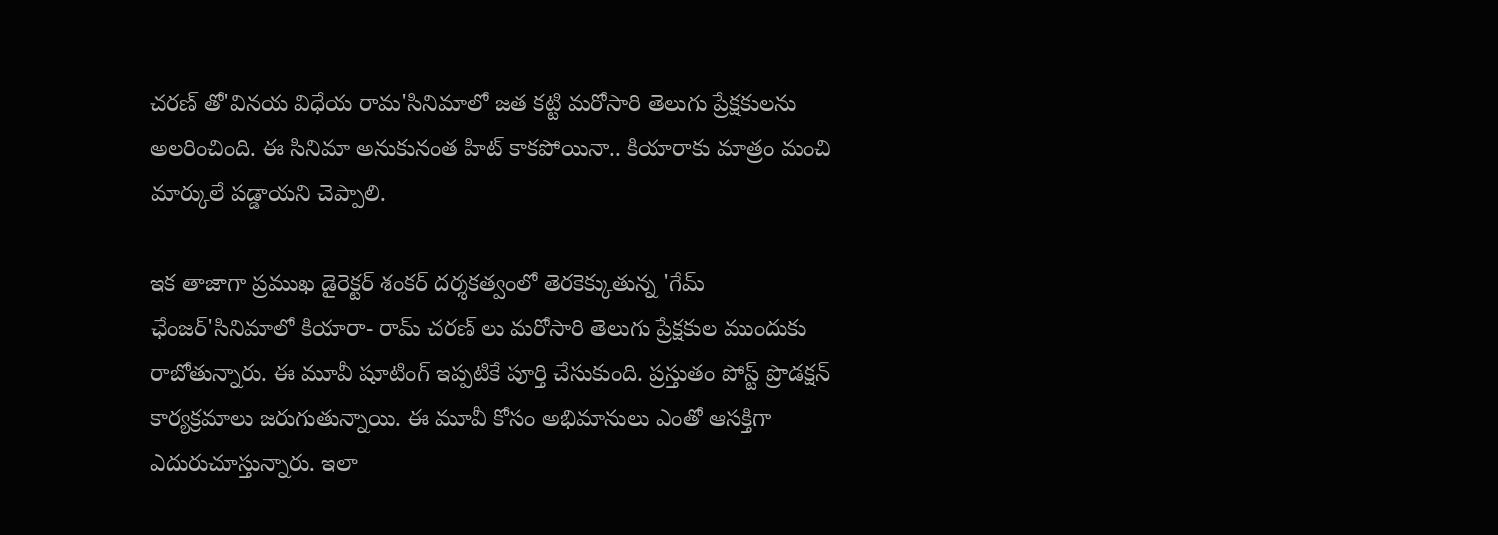చరణ్ తో'వినయ విధేయ రామ'సినిమాలో జత కట్టి మరోసారి తెలుగు ప్రేక్షకులను అలరించింది. ఈ సినిమా అనుకునంత హిట్ కాకపోయినా.. కియారాకు మాత్రం మంచి మార్కులే పడ్డాయని చెప్పాలి.

ఇక తాజాగా ప్రముఖ డైరెక్టర్ శంకర్ దర్శకత్వంలో తెరకెక్కుతున్న 'గేమ్ ఛేంజర్'సినిమాలో కియారా- రామ్ చరణ్ లు మరోసారి తెలుగు ప్రేక్షకుల ముందుకు రాబోతున్నారు. ఈ మూవీ షూటింగ్ ఇప్పటికే పూర్తి చేసుకుంది. ప్రస్తుతం పోస్ట్ ప్రొడక్షన్ కార్యక్రమాలు జరుగుతున్నాయి. ఈ మూవీ కోసం అభిమానులు ఎంతో ఆసక్తిగా ఎదురుచూస్తున్నారు. ఇలా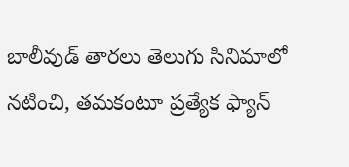బాలీవుడ్ తారలు తెలుగు సినిమాలో నటించి, తమకంటూ ప్రత్యేక ఫ్యాన్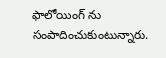ఫాలోయింగ్ ను సంపాదించుకుంటున్నారు.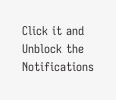Click it and Unblock the Notifications